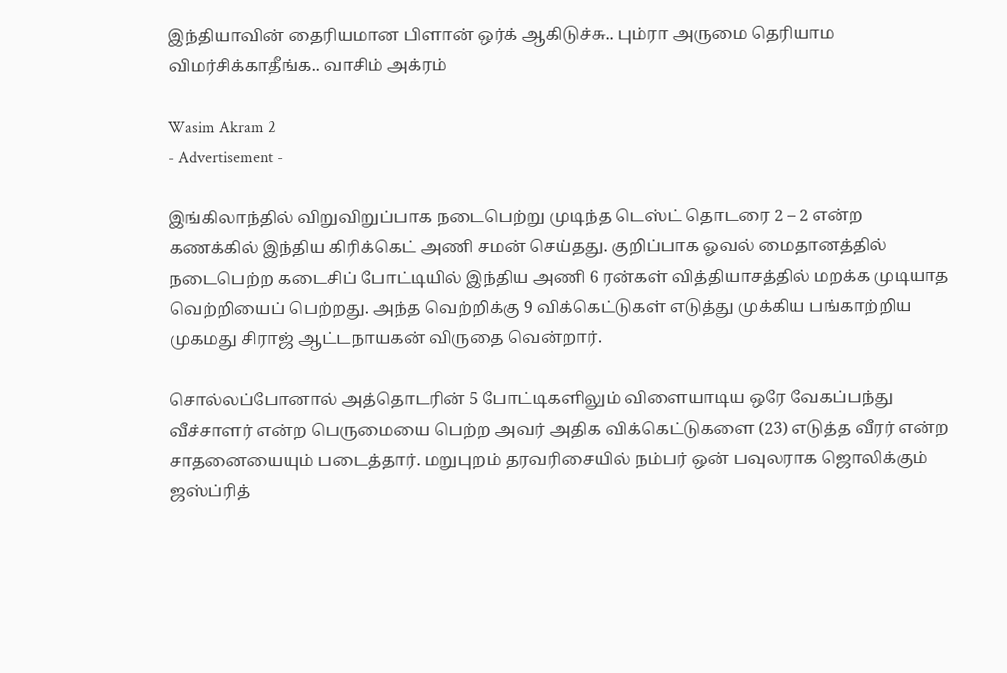இந்தியாவின் தைரியமான பிளான் ஒர்க் ஆகிடுச்சு.. பும்ரா அருமை தெரியாம விமர்சிக்காதீங்க.. வாசிம் அக்ரம்

Wasim Akram 2
- Advertisement -

இங்கிலாந்தில் விறுவிறுப்பாக நடைபெற்று முடிந்த டெஸ்ட் தொடரை 2 – 2 என்ற கணக்கில் இந்திய கிரிக்கெட் அணி சமன் செய்தது. குறிப்பாக ஓவல் மைதானத்தில் நடைபெற்ற கடைசிப் போட்டியில் இந்திய அணி 6 ரன்கள் வித்தியாசத்தில் மறக்க முடியாத வெற்றியைப் பெற்றது. அந்த வெற்றிக்கு 9 விக்கெட்டுகள் எடுத்து முக்கிய பங்காற்றிய முகமது சிராஜ் ஆட்டநாயகன் விருதை வென்றார்.

சொல்லப்போனால் அத்தொடரின் 5 போட்டிகளிலும் விளையாடிய ஒரே வேகப்பந்து வீச்சாளர் என்ற பெருமையை பெற்ற அவர் அதிக விக்கெட்டுகளை (23) எடுத்த வீரர் என்ற சாதனையையும் படைத்தார். மறுபுறம் தரவரிசையில் நம்பர் ஒன் பவுலராக ஜொலிக்கும் ஜஸ்ப்ரித்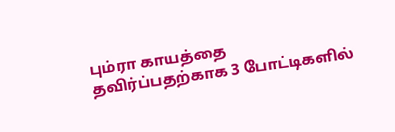பும்ரா காயத்தை தவிர்ப்பதற்காக 3 போட்டிகளில்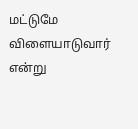மட்டுமே விளையாடுவார் என்று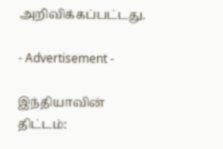அறிவிக்கப்பட்டது.

- Advertisement -

இந்தியாவின் திட்டம்: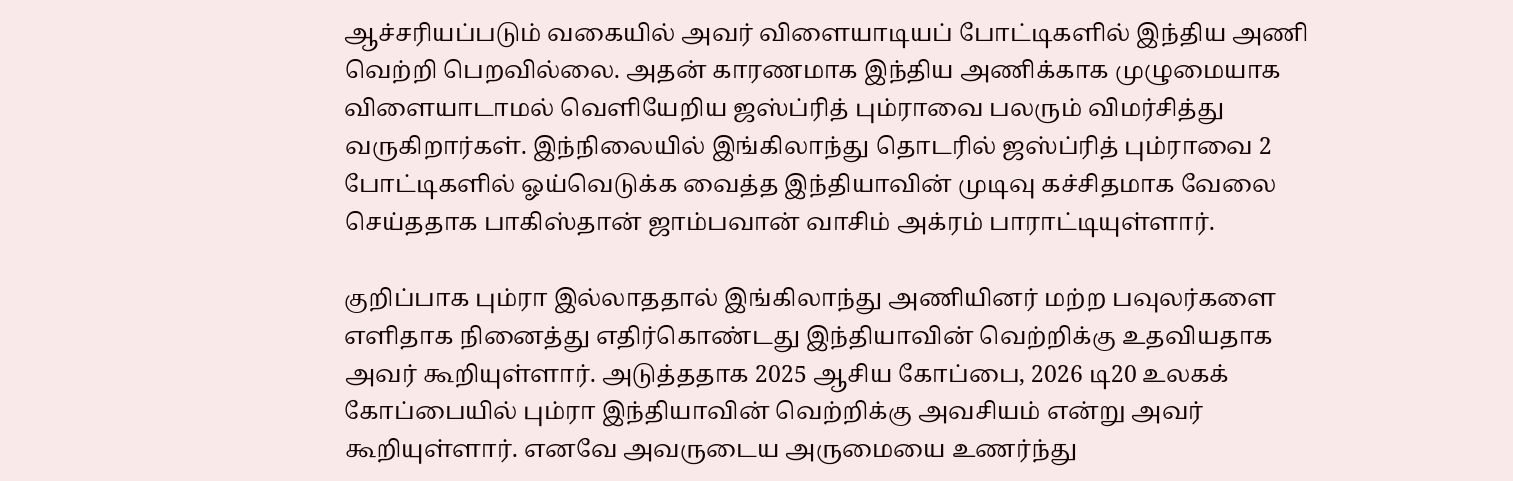ஆச்சரியப்படும் வகையில் அவர் விளையாடியப் போட்டிகளில் இந்திய அணி வெற்றி பெறவில்லை. அதன் காரணமாக இந்திய அணிக்காக முழுமையாக விளையாடாமல் வெளியேறிய ஜஸ்ப்ரித் பும்ராவை பலரும் விமர்சித்து வருகிறார்கள். இந்நிலையில் இங்கிலாந்து தொடரில் ஜஸ்ப்ரித் பும்ராவை 2 போட்டிகளில் ஓய்வெடுக்க வைத்த இந்தியாவின் முடிவு கச்சிதமாக வேலை செய்ததாக பாகிஸ்தான் ஜாம்பவான் வாசிம் அக்ரம் பாராட்டியுள்ளார்.

குறிப்பாக பும்ரா இல்லாததால் இங்கிலாந்து அணியினர் மற்ற பவுலர்களை எளிதாக நினைத்து எதிர்கொண்டது இந்தியாவின் வெற்றிக்கு உதவியதாக அவர் கூறியுள்ளார். அடுத்ததாக 2025 ஆசிய கோப்பை, 2026 டி20 உலகக் கோப்பையில் பும்ரா இந்தியாவின் வெற்றிக்கு அவசியம் என்று அவர் கூறியுள்ளார். எனவே அவருடைய அருமையை உணர்ந்து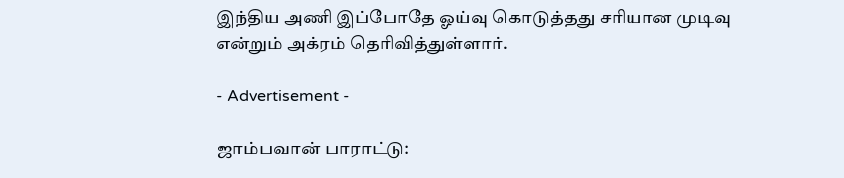இந்திய அணி இப்போதே ஓய்வு கொடுத்தது சரியான முடிவு என்றும் அக்ரம் தெரிவித்துள்ளார்.

- Advertisement -

ஜாம்பவான் பாராட்டு: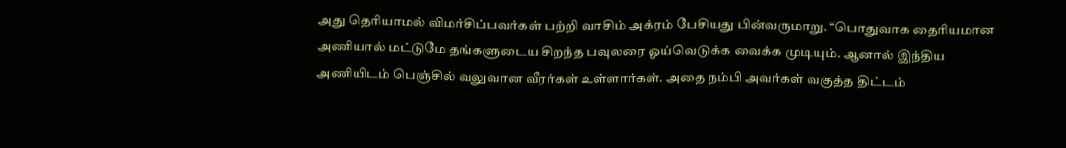அது தெரியாமல் விமர்சிப்பவர்கள் பற்றி வாசிம் அக்ரம் பேசியது பின்வருமாறு. “பொதுவாக தைரியமான அணியால் மட்டுமே தங்களுடைய சிறந்த பவுலரை ஓய்வெடுக்க வைக்க முடியும். ஆனால் இந்திய அணியிடம் பெஞ்சில் வலுவான வீரர்கள் உள்ளார்கள். அதை நம்பி அவர்கள் வகுத்த திட்டம்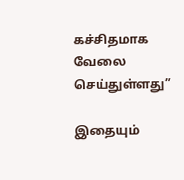கச்சிதமாக வேலை செய்துள்ளது”

இதையும்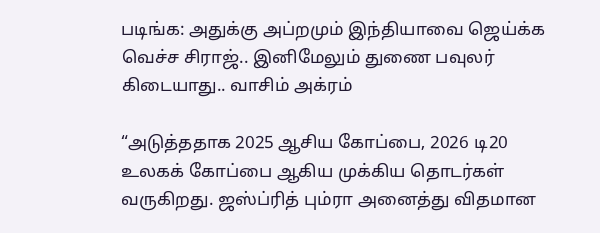படிங்க: அதுக்கு அப்றமும் இந்தியாவை ஜெய்க்க வெச்ச சிராஜ்.. இனிமேலும் துணை பவுலர் கிடையாது.. வாசிம் அக்ரம்

“அடுத்ததாக 2025 ஆசிய கோப்பை, 2026 டி20 உலகக் கோப்பை ஆகிய முக்கிய தொடர்கள் வருகிறது. ஜஸ்ப்ரித் பும்ரா அனைத்து விதமான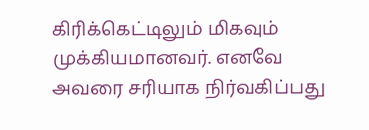கிரிக்கெட்டிலும் மிகவும் முக்கியமானவர். எனவே அவரை சரியாக நிர்வகிப்பது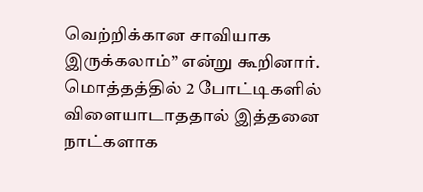வெற்றிக்கான சாவியாக இருக்கலாம்” என்று கூறினார். மொத்தத்தில் 2 போட்டிகளில் விளையாடாததால் இத்தனை நாட்களாக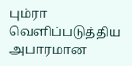பும்ரா வெளிப்படுத்திய அபாரமான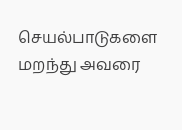செயல்பாடுகளை மறந்து அவரை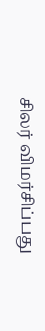சிலர் விமர்சிப்பது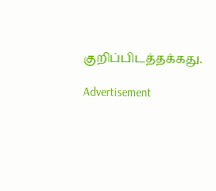குறிப்பிடத்தக்கது.

Advertisement